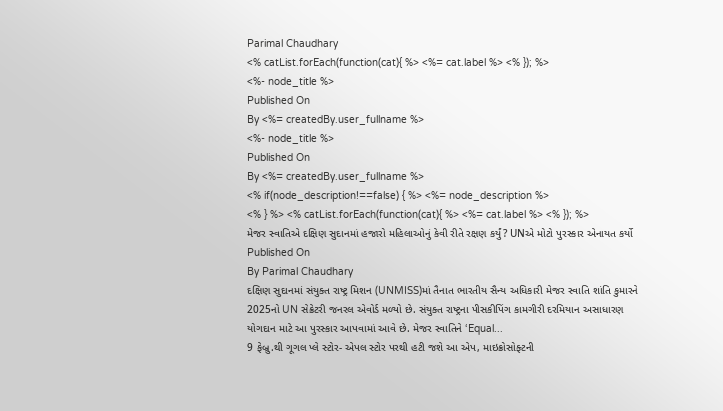Parimal Chaudhary
<% catList.forEach(function(cat){ %> <%= cat.label %> <% }); %>
<%- node_title %>
Published On
By <%= createdBy.user_fullname %>
<%- node_title %>
Published On
By <%= createdBy.user_fullname %>
<% if(node_description!==false) { %> <%= node_description %>
<% } %> <% catList.forEach(function(cat){ %> <%= cat.label %> <% }); %>
મેજર સ્વાતિએ દક્ષિણ સુદાનમાં હજારો મહિલાઓનું કેવી રીતે રક્ષણ કર્યું? UNએ મોટો પુરસ્કાર એનાયત કર્યો
Published On
By Parimal Chaudhary
દક્ષિણ સુદાનમાં સંયુક્ત રાષ્ટ્ર મિશન (UNMISS)માં તૈનાત ભારતીય સૈન્ય અધિકારી મેજર સ્વાતિ શાંતિ કુમારને 2025નો UN સેક્રેટરી જનરલ એવોર્ડ મળ્યો છે. સંયુક્ત રાષ્ટ્રના પીસકીપિંગ કામગીરી દરમિયાન અસાધારણ યોગદાન માટે આ પુરસ્કાર આપવામાં આવે છે. મેજર સ્વાતિને ‘Equal...
9 ફેબ્રુ.થી ગૂગલ પ્લે સ્ટોર- એપલ સ્ટોર પરથી હટી જશે આ એપ, માઇક્રોસોફ્ટની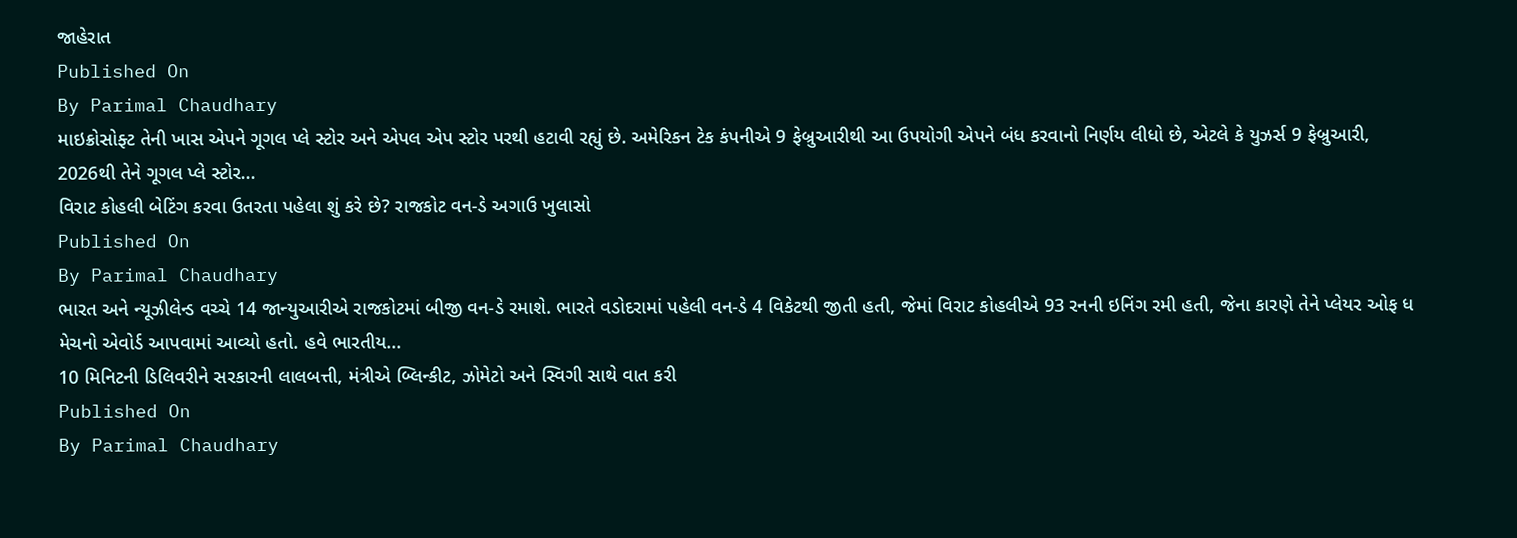જાહેરાત
Published On
By Parimal Chaudhary
માઇક્રોસોફ્ટ તેની ખાસ એપને ગૂગલ પ્લે સ્ટોર અને એપલ એપ સ્ટોર પરથી હટાવી રહ્યું છે. અમેરિકન ટેક કંપનીએ 9 ફેબ્રુઆરીથી આ ઉપયોગી એપને બંધ કરવાનો નિર્ણય લીધો છે, એટલે કે યુઝર્સ 9 ફેબ્રુઆરી, 2026થી તેને ગૂગલ પ્લે સ્ટોર...
વિરાટ કોહલી બેટિંગ કરવા ઉતરતા પહેલા શું કરે છે? રાજકોટ વન-ડે અગાઉ ખુલાસો
Published On
By Parimal Chaudhary
ભારત અને ન્યૂઝીલેન્ડ વચ્ચે 14 જાન્યુઆરીએ રાજકોટમાં બીજી વન-ડે રમાશે. ભારતે વડોદરામાં પહેલી વન-ડે 4 વિકેટથી જીતી હતી, જેમાં વિરાટ કોહલીએ 93 રનની ઇનિંગ રમી હતી, જેના કારણે તેને પ્લેયર ઓફ ધ મેચનો એવોર્ડ આપવામાં આવ્યો હતો. હવે ભારતીય...
10 મિનિટની ડિલિવરીને સરકારની લાલબત્તી, મંત્રીએ બ્લિન્કીટ, ઝોમેટો અને સ્વિગી સાથે વાત કરી
Published On
By Parimal Chaudhary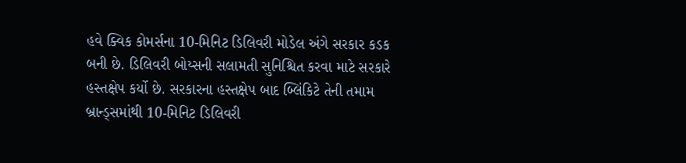હવે ક્વિક કોમર્સના 10-મિનિટ ડિલિવરી મોડેલ અંગે સરકાર કડક બની છે. ડિલિવરી બોય્સની સલામતી સુનિશ્ચિત કરવા માટે સરકારે હસ્તક્ષેપ કર્યો છે. સરકારના હસ્તક્ષેપ બાદ બ્લિંકિટે તેની તમામ બ્રાન્ડ્સમાંથી 10-મિનિટ ડિલિવરી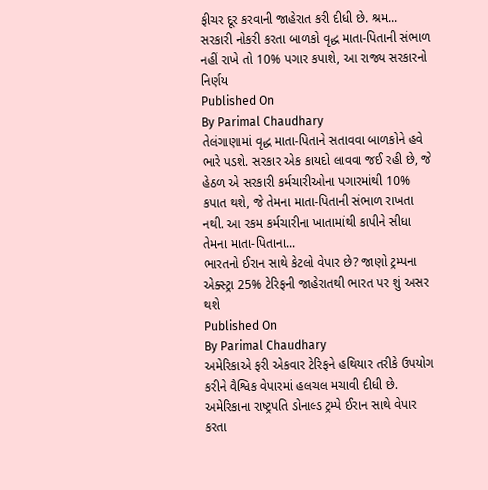ફીચર દૂર કરવાની જાહેરાત કરી દીધી છે. શ્રમ...
સરકારી નોકરી કરતા બાળકો વૃદ્ધ માતા-પિતાની સંભાળ નહીં રાખે તો 10% પગાર કપાશે, આ રાજ્ય સરકારનો નિર્ણય
Published On
By Parimal Chaudhary
તેલંગાણામાં વૃદ્ધ માતા-પિતાને સતાવવા બાળકોને હવે ભારે પડશે. સરકાર એક કાયદો લાવવા જઈ રહી છે, જે હેઠળ એ સરકારી કર્મચારીઓના પગારમાંથી 10% કપાત થશે, જે તેમના માતા-પિતાની સંભાળ રાખતા નથી. આ રકમ કર્મચારીના ખાતામાંથી કાપીને સીધા તેમના માતા-પિતાના...
ભારતનો ઈરાન સાથે કેટલો વેપાર છે? જાણો ટ્રમ્પના એક્સ્ટ્રા 25% ટેરિફની જાહેરાતથી ભારત પર શું અસર થશે
Published On
By Parimal Chaudhary
અમેરિકાએ ફરી એકવાર ટેરિફને હથિયાર તરીકે ઉપયોગ કરીને વૈશ્વિક વેપારમાં હલચલ મચાવી દીધી છે. અમેરિકાના રાષ્ટ્રપતિ ડોનાલ્ડ ટ્રમ્પે ઈરાન સાથે વેપાર કરતા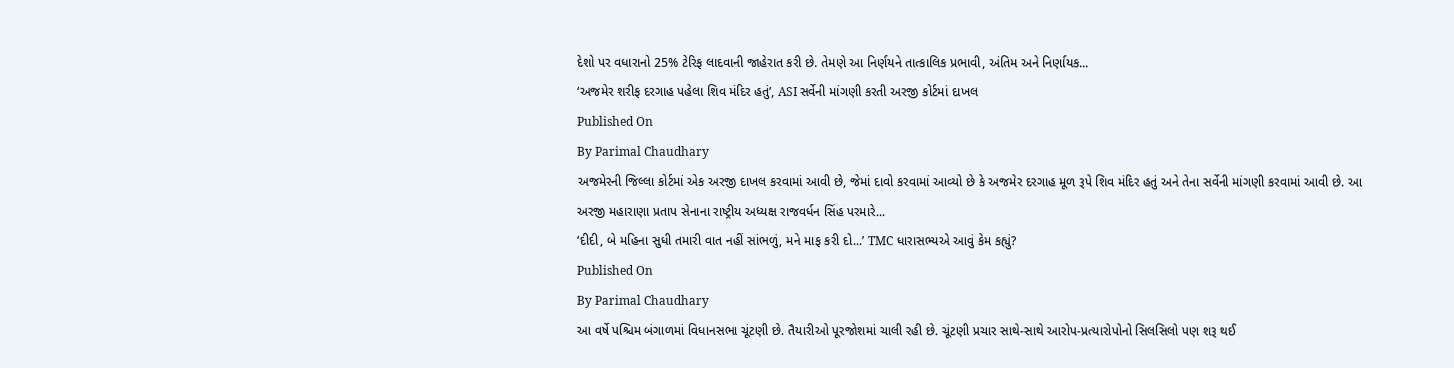દેશો પર વધારાનો 25% ટેરિફ લાદવાની જાહેરાત કરી છે. તેમણે આ નિર્ણયને તાત્કાલિક પ્રભાવી, અંતિમ અને નિર્ણાયક...
‘અજમેર શરીફ દરગાહ પહેલા શિવ મંદિર હતું’, ASI સર્વેની માંગણી કરતી અરજી કોર્ટમાં દાખલ
Published On
By Parimal Chaudhary
અજમેરની જિલ્લા કોર્ટમાં એક અરજી દાખલ કરવામાં આવી છે, જેમાં દાવો કરવામાં આવ્યો છે કે અજમેર દરગાહ મૂળ રૂપે શિવ મંદિર હતું અને તેના સર્વેની માંગણી કરવામાં આવી છે. આ અરજી મહારાણા પ્રતાપ સેનાના રાષ્ટ્રીય અધ્યક્ષ રાજવર્ધન સિંહ પરમારે...
‘દીદી, બે મહિના સુધી તમારી વાત નહીં સાંભળું, મને માફ કરી દો...’ TMC ધારાસભ્યએ આવું કેમ કહ્યું?
Published On
By Parimal Chaudhary
આ વર્ષે પશ્ચિમ બંગાળમાં વિધાનસભા ચૂંટણી છે. તૈયારીઓ પૂરજોશમાં ચાલી રહી છે. ચૂંટણી પ્રચાર સાથે-સાથે આરોપ-પ્રત્યારોપોનો સિલસિલો પણ શરૂ થઈ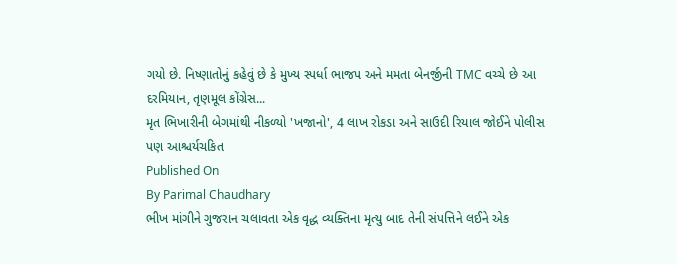ગયો છે. નિષ્ણાતોનું કહેવું છે કે મુખ્ય સ્પર્ધા ભાજપ અને મમતા બેનર્જીની TMC વચ્ચે છે આ દરમિયાન, તૃણમૂલ કોંગ્રેસ...
મૃત ભિખારીની બેગમાંથી નીકળ્યો 'ખજાનો', 4 લાખ રોકડા અને સાઉદી રિયાલ જોઈને પોલીસ પણ આશ્ચર્યચકિત
Published On
By Parimal Chaudhary
ભીખ માંગીને ગુજરાન ચલાવતા એક વૃદ્ધ વ્યક્તિના મૃત્યુ બાદ તેની સંપત્તિને લઈને એક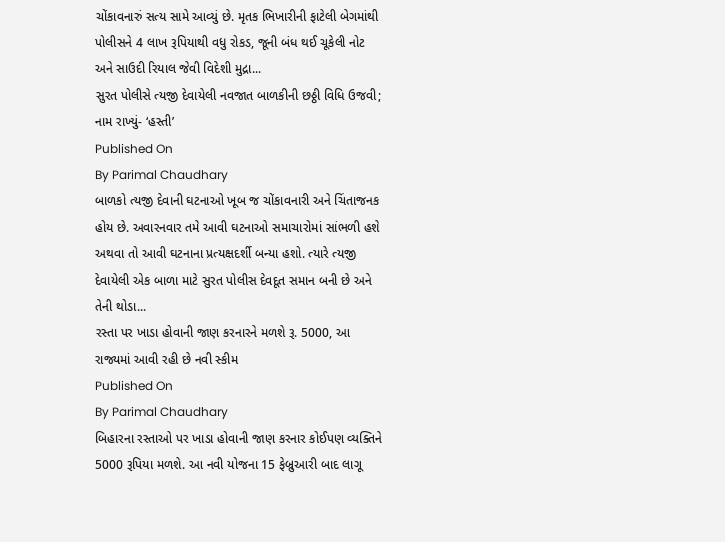ચોંકાવનારું સત્ય સામે આવ્યું છે. મૃતક ભિખારીની ફાટેલી બેગમાંથી પોલીસને 4 લાખ રૂપિયાથી વધુ રોકડ, જૂની બંધ થઈ ચૂકેલી નોટ અને સાઉદી રિયાલ જેવી વિદેશી મુદ્રા...
સુરત પોલીસે ત્યજી દેવાયેલી નવજાત બાળકીની છઠ્ઠી વિધિ ઉજવી; નામ રાખ્યું- ‘હસ્તી’
Published On
By Parimal Chaudhary
બાળકો ત્યજી દેવાની ઘટનાઓ ખૂબ જ ચોંકાવનારી અને ચિંતાજનક હોય છે. અવારનવાર તમે આવી ઘટનાઓ સમાચારોમાં સાંભળી હશે અથવા તો આવી ઘટનાના પ્રત્યક્ષદર્શી બન્યા હશો. ત્યારે ત્યજી દેવાયેલી એક બાળા માટે સુરત પોલીસ દેવદૂત સમાન બની છે અને તેની થોડા...
રસ્તા પર ખાડા હોવાની જાણ કરનારને મળશે રૂ. 5000, આ રાજ્યમાં આવી રહી છે નવી સ્કીમ
Published On
By Parimal Chaudhary
બિહારના રસ્તાઓ પર ખાડા હોવાની જાણ કરનાર કોઈપણ વ્યક્તિને 5000 રૂપિયા મળશે. આ નવી યોજના 15 ફેબ્રુઆરી બાદ લાગૂ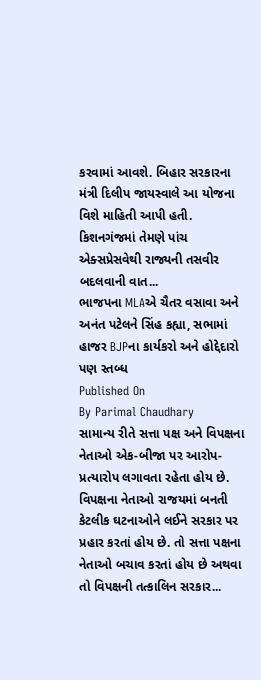કરવામાં આવશે. બિહાર સરકારના મંત્રી દિલીપ જાયસ્વાલે આ યોજના વિશે માહિતી આપી હતી. કિશનગંજમાં તેમણે પાંચ એક્સપ્રેસવેથી રાજ્યની તસવીર બદલવાની વાત...
ભાજપના MLAએ ચૈતર વસાવા અને અનંત પટેલને સિંહ કહ્યા, સભામાં હાજર BJPના કાર્યકરો અને હોદ્દેદારો પણ સ્તબ્ધ
Published On
By Parimal Chaudhary
સામાન્ય રીતે સત્તા પક્ષ અને વિપક્ષના નેતાઓ એક-બીજા પર આરોપ-પ્રત્યારોપ લગાવતા રહેતા હોય છે. વિપક્ષના નેતાઓ રાજયમાં બનતી કેટલીક ઘટનાઓને લઈને સરકાર પર પ્રહાર કરતાં હોય છે. તો સત્તા પક્ષના નેતાઓ બચાવ કરતાં હોય છે અથવા તો વિપક્ષની તત્કાલિન સરકાર...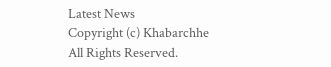Latest News
Copyright (c) Khabarchhe All Rights Reserved.